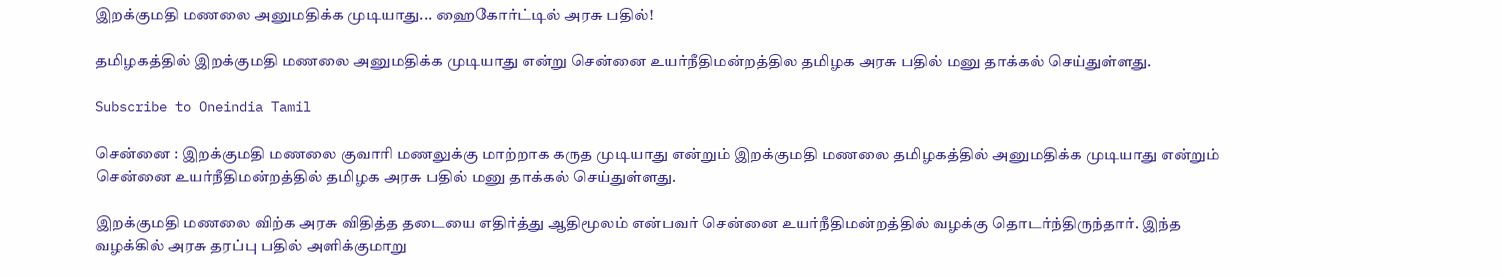இறக்குமதி மணலை அனுமதிக்க முடியாது... ஹைகோர்ட்டில் அரசு பதில்!

தமிழகத்தில் இறக்குமதி மணலை அனுமதிக்க முடியாது என்று சென்னை உயர்நீதிமன்றத்தில தமிழக அரசு பதில் மனு தாக்கல் செய்துள்ளது.

Subscribe to Oneindia Tamil

சென்னை : இறக்குமதி மணலை குவாரி மணலுக்கு மாற்றாக கருத முடியாது என்றும் இறக்குமதி மணலை தமிழகத்தில் அனுமதிக்க முடியாது என்றும் சென்னை உயர்நீதிமன்றத்தில் தமிழக அரசு பதில் மனு தாக்கல் செய்துள்ளது.

இறக்குமதி மணலை விற்க அரசு விதித்த தடையை எதிர்த்து ஆதிமூலம் என்பவர் சென்னை உயர்நீதிமன்றத்தில் வழக்கு தொடர்ந்திருந்தார். இந்த வழக்கில் அரசு தரப்பு பதில் அளிக்குமாறு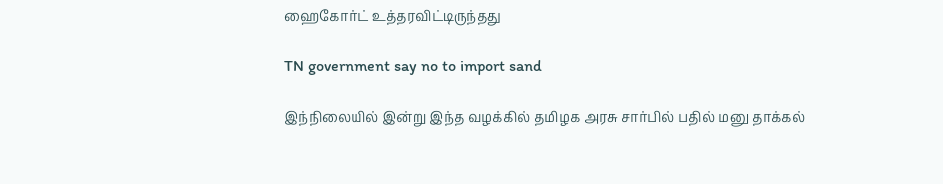ஹைகோர்ட் உத்தரவிட்டிருந்தது

TN government say no to import sand

இந்நிலையில் இன்று இந்த வழக்கில் தமிழக அரசு சார்பில் பதில் மனு தாக்கல்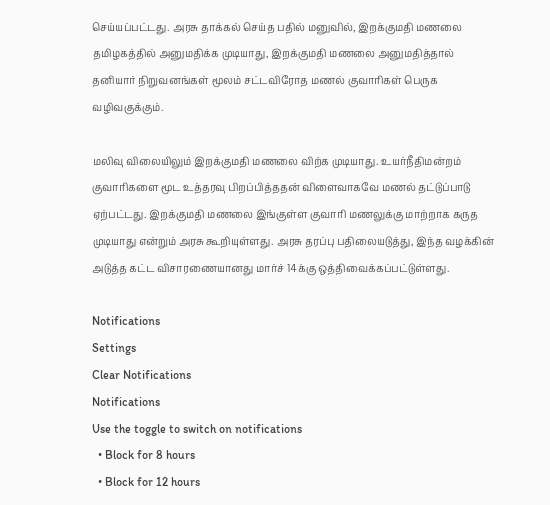செய்யப்பட்டது. அரசு தாக்கல் செய்த பதில் மனுவில், இறக்குமதி மணலை தமிழகத்தில் அனுமதிக்க முடியாது, இறக்குமதி மணலை அனுமதித்தால் தனியார் நிறுவனங்கள் மூலம் சட்டவிரோத மணல் குவாரிகள் பெருக வழிவகுக்கும்.

மலிவு விலையிலும் இறக்குமதி மணலை விற்க முடியாது. உயர்நீதிமன்றம் குவாரிகளை மூட உத்தரவு பிறப்பித்ததன் விளைவாகவே மணல் தட்டுப்பாடு ஏற்பட்டது. இறக்குமதி மணலை இங்குள்ள குவாரி மணலுக்கு மாற்றாக கருத முடியாது என்றும் அரசு கூறியுள்ளது. அரசு தரப்பு பதிலையடுத்து, இந்த வழக்கின் அடுத்த கட்ட விசாரணையானது மார்ச் 14க்கு ஒத்திவைக்கப்பட்டுள்ளது.

Notifications
Settings
Clear Notifications
Notifications
Use the toggle to switch on notifications
  • Block for 8 hours
  • Block for 12 hours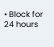• Block for 24 hours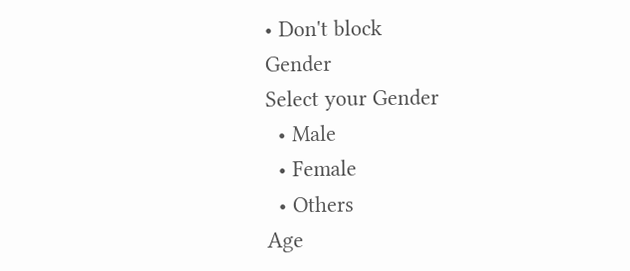• Don't block
Gender
Select your Gender
  • Male
  • Female
  • Others
Age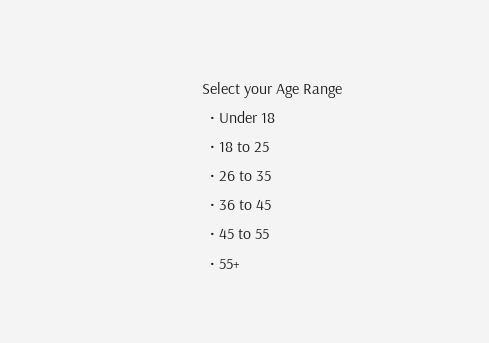Select your Age Range
  • Under 18
  • 18 to 25
  • 26 to 35
  • 36 to 45
  • 45 to 55
  • 55+